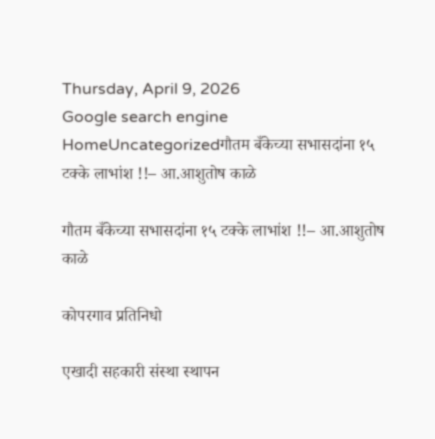Thursday, April 9, 2026
Google search engine
HomeUncategorizedगौतम बँकेच्या सभासदांना १५ टक्के लाभांश !!– आ.आशुतोष काळे

गौतम बँकेच्या सभासदांना १५ टक्के लाभांश !!– आ.आशुतोष काळे

कोपरगाव प्रतिनिधो

एखादी सहकारी संस्था स्थापन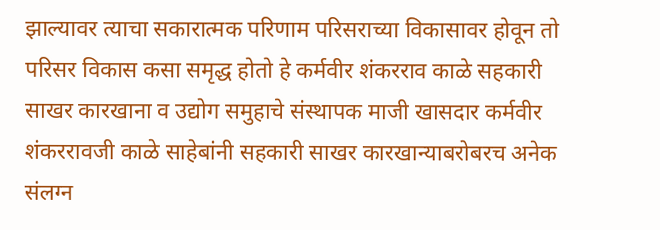झाल्यावर त्याचा सकारात्मक परिणाम परिसराच्या विकासावर होवून तो परिसर विकास कसा समृद्ध होतो हे कर्मवीर शंकरराव काळे सहकारी साखर कारखाना व उद्योग समुहाचे संस्थापक माजी खासदार कर्मवीर शंकररावजी काळे साहेबांनी सहकारी साखर कारखान्याबरोबरच अनेक संलग्न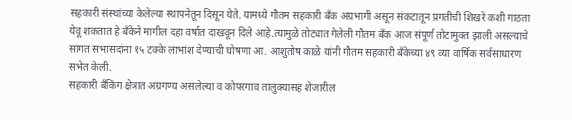सहकारी संस्थांच्या केलेल्या स्थापनेतून दिसून येते. यामध्ये गौतम सहकारी बँक अग्रभागी असून संकटातून प्रगतीची शिखरे कशी गाठता येवू शकतात हे बँकेने मागील दहा वर्षात दाखवून दिले आहे.त्यामुळे तोट्यात गेलेली गौतम बँक आज संपूर्ण तोटामुक्त झाली असल्याचे सांगत सभासदांना १५ टक्के लाभांश देण्याची घोषणा आ. आशुतोष काळे यांनी गौतम सहकारी बँकेच्या ४९ व्या वार्षिक सर्वसाधारण सभेत केली.
सहकारी बँकिंग क्षेत्रात अग्रगण्य असलेल्या व कोपरगाव तालुक्यासह शेजारील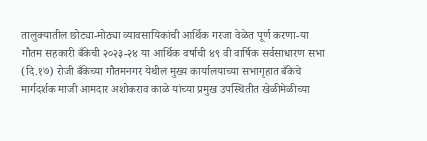तालुक्यातील छोट्या-मोठ्या व्यावसायिकांची आर्थिक गरजा वेळेत पूर्ण करणा-या गौतम सहकारी बँकेची २०२३-२४ या आर्थिक वर्षाची ४९ वी वार्षिक सर्वसाधारण सभा (दि.१७) रोजी बँकेच्या गौतमनगर येथील मुख्य कार्यालयाच्या सभागृहात बँकेचे मार्गदर्शक माजी आमदार अशोकराव काळे यांच्या प्रमुख उपस्थितीत खेळीमेळीच्या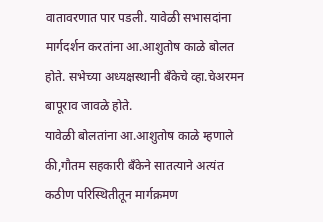वातावरणात पार पडली. यावेळी सभासदांना मार्गदर्शन करतांना आ.आशुतोष काळे बोलत होते. सभेच्या अध्यक्षस्थानी बँकेचे व्हा.चेअरमन बापूराव जावळे होते.
यावेळी बोलतांना आ.आशुतोष काळे म्हणाले की,गौतम सहकारी बँकेने सातत्याने अत्यंत कठीण परिस्थितीतून मार्गक्रमण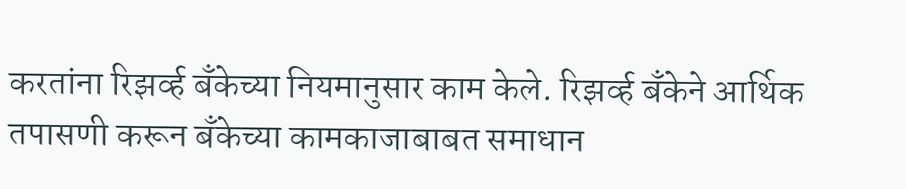करतांना रिझर्व्ह बँकेच्या नियमानुसार काम केले. रिझर्व्ह बँकेने आर्थिक तपासणी करून बँकेच्या कामकाजाबाबत समाधान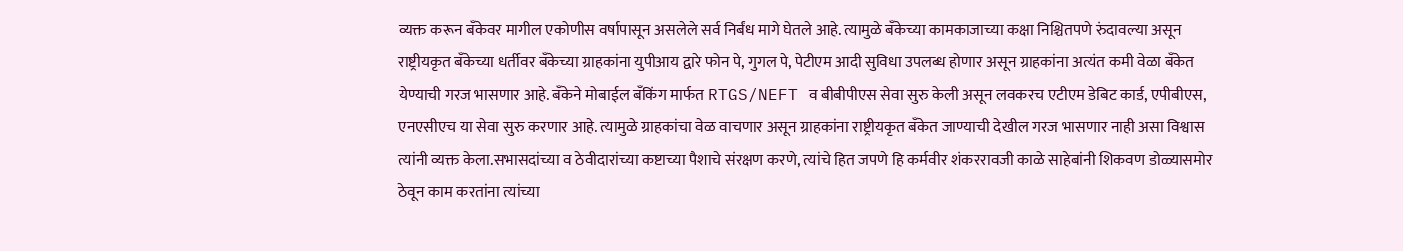व्यक्त करून बँकेवर मागील एकोणीस वर्षापासून असलेले सर्व निर्बंध मागे घेतले आहे. त्यामुळे बँकेच्या कामकाजाच्या कक्षा निश्चितपणे रुंदावल्या असून राष्ट्रीयकृत बँकेच्या धर्तीवर बँकेच्या ग्राहकांना युपीआय द्वारे फोन पे, गुगल पे, पेटीएम आदी सुविधा उपलब्ध होणार असून ग्राहकांना अत्यंत कमी वेळा बँकेत येण्याची गरज भासणार आहे. बँकेने मोबाईल बँकिंग मार्फत RTGS/NEFT व बीबीपीएस सेवा सुरु केली असून लवकरच एटीएम डेबिट कार्ड, एपीबीएस, एनएसीएच या सेवा सुरु करणार आहे. त्यामुळे ग्राहकांचा वेळ वाचणार असून ग्राहकांना राष्ट्रीयकृत बँकेत जाण्याची देखील गरज भासणार नाही असा विश्वास त्यांनी व्यक्त केला.सभासदांच्या व ठेवीदारांच्या कष्टाच्या पैशाचे संरक्षण करणे, त्यांचे हित जपणे हि कर्मवीर शंकररावजी काळे साहेबांनी शिकवण डोळ्यासमोर ठेवून काम करतांना त्यांच्या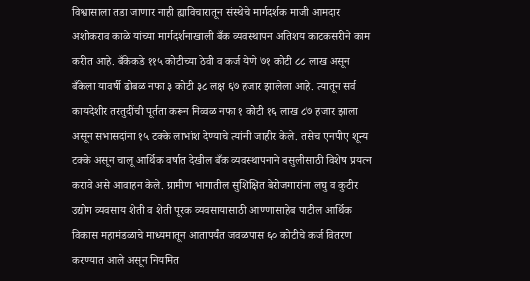विश्वासाला तडा जाणार नाही ह्याविचारातून संस्थेचे मार्गदर्शक माजी आमदार अशोकराव काळे यांच्या मार्गदर्शनाखाली बँक व्यवस्थापन अतिशय काटकसरीने काम करीत आहे. बँकेकडे ११५ कोटीच्या ठेवी व कर्ज येणे ७१ कोटी ८८ लाख असून बँकेला यावर्षी ढोबळ नफा ३ कोटी ३८ लक्ष ६७ हजार झालेला आहे. त्यातून सर्व कायदेशीर तरतुदींची पूर्तता करून निव्वळ नफा १ कोटी १६ लाख ८७ हजार झाला असून सभासदांना १५ टक्के लाभांश देण्याचे त्यांनी जाहीर केले. तसेच एनपीए शून्य टक्के असून चालू आर्थिक वर्षात देखील बँक व्यवस्थापनाने वसुलीसाठी विशेष प्रयत्न करावे असे आवाहन केले. ग्रामीण भागातील सुशिक्षित बेरोजगारांना लघु व कुटीर उद्योग व्यवसाय शेती व शेती पूरक व्यवसायासाठी आण्णासाहेब पाटील आर्थिक विकास महामंडळाचे माध्यमातून आतापर्यंत जवळपास ६० कोटीचे कर्ज वितरण करण्यात आले असून नियमित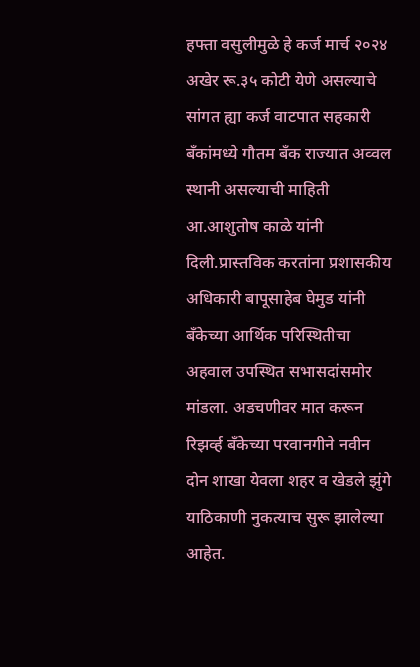हफ्ता वसुलीमुळे हे कर्ज मार्च २०२४ अखेर रू.३५ कोटी येणे असल्याचे सांगत ह्या कर्ज वाटपात सहकारी बँकांमध्ये गौतम बँक राज्यात अव्वल स्थानी असल्याची माहिती आ.आशुतोष काळे यांनी दिली.प्रास्तविक करतांना प्रशासकीय अधिकारी बापूसाहेब घेमुड यांनी बँकेच्या आर्थिक परिस्थितीचा अहवाल उपस्थित सभासदांसमोर मांडला. अडचणीवर मात करून रिझर्व्ह बँकेच्या परवानगीने नवीन दोन शाखा येवला शहर व खेडले झुंगे याठिकाणी नुकत्याच सुरू झालेल्या आहेत.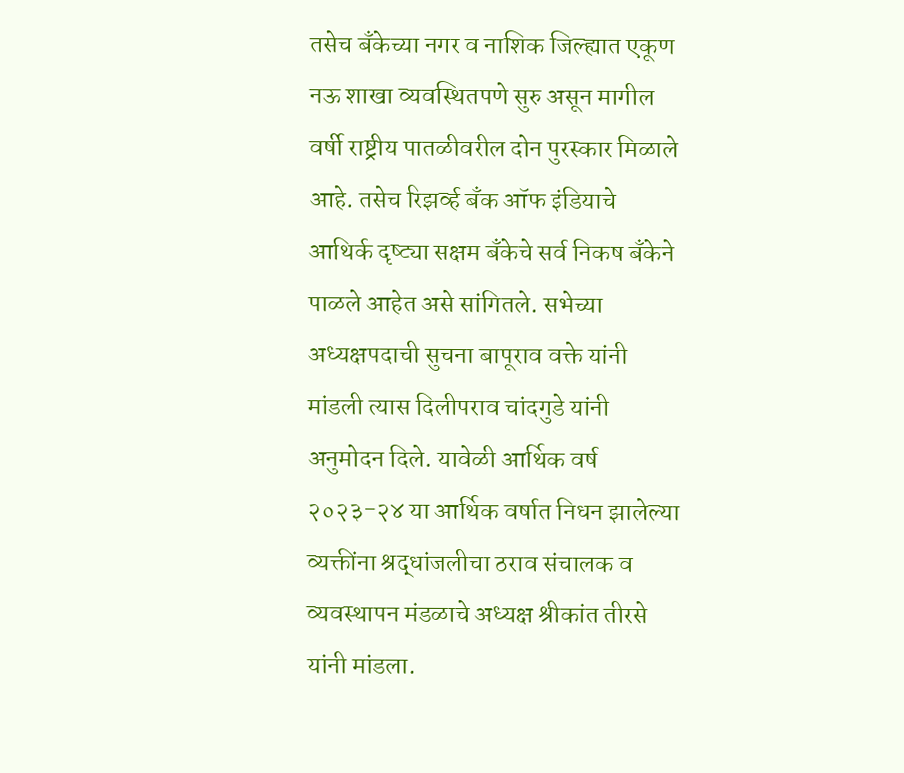तसेच बँकेच्या नगर व नाशिक जिल्ह्यात एकूण नऊ शाखा व्यवस्थितपणे सुरु असून मागील वर्षी राष्ट्रीय पातळीवरील दोन पुरस्कार मिळाले आहे. तसेच रिझर्व्ह बँक ऑफ इंडियाचे आथिर्क दृष्ट्या सक्षम बँकेचे सर्व निकष बँकेने पाळले आहेत असे सांगितले. सभेच्या अध्यक्षपदाची सुचना बापूराव वक्ते यांनी मांडली त्यास दिलीपराव चांदगुडे यांनी अनुमोदन दिले. यावेळी आर्थिक वर्ष २०२३-२४ या आर्थिक वर्षात निधन झालेल्या व्यक्तींना श्रद्धांजलीचा ठराव संचालक व व्यवस्थापन मंडळाचे अध्यक्ष श्रीकांत तीरसे यांनी मांडला.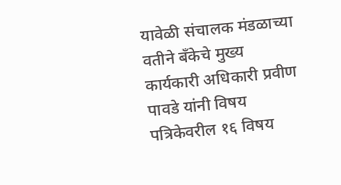यावेळी संचालक मंडळाच्या वतीने बँकेचे मुख्य कार्यकारी अधिकारी प्रवीण पावडे यांनी विषय पत्रिकेवरील १६ विषय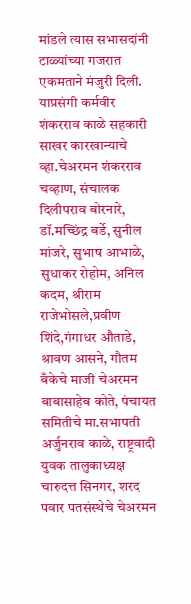मांडले त्यास सभासदांनी टाळ्यांच्या गजरात एकमताने मंजुरी दिली. याप्रसंगी कर्मवीर शंकरराव काळे सहकारी साखर कारखान्याचे व्हा.चेअरमन शंकरराव चव्हाण, संचालक दिलीपराव बोरनारे, डॉ.मच्छिंद्र बर्डे, सुनील मांजरे, सुभाष आभाळे, सुधाकर रोहोम, अनिल कदम, श्रीराम राजेभोसले,प्रवीण शिंदे,गंगाधर औताडे, श्रावण आसने, गौतम बँकेचे माजी चेअरमन बाबासाहेब कोते, पंचायत समितीचे मा.सभापती अर्जुनराव काळे, राष्ट्रवादी युवक तालुकाध्यक्ष चारुदत्त सिनगर, शरद पवार पतसंस्थेचे चेअरमन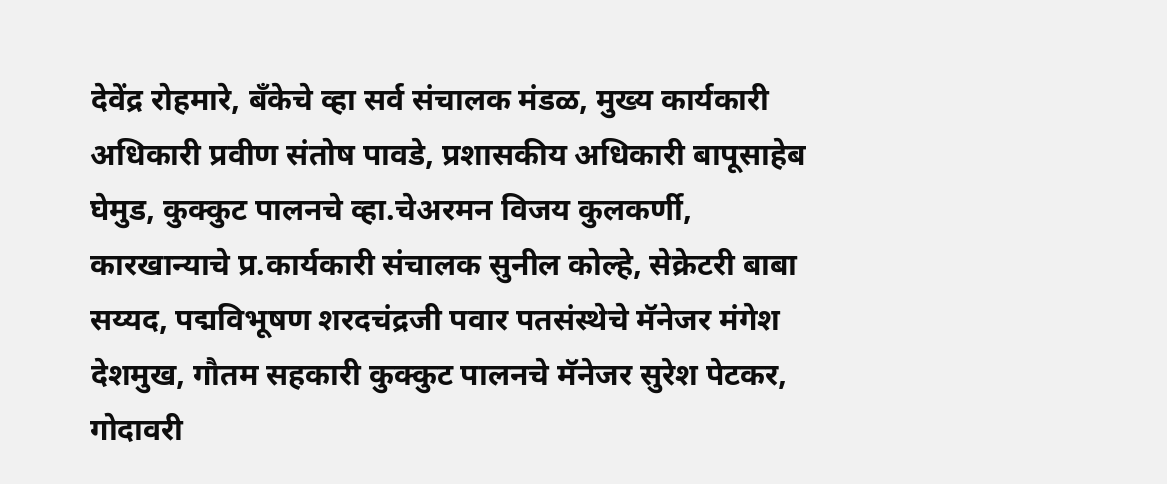देवेंद्र रोहमारे, बँकेचे व्हा सर्व संचालक मंडळ, मुख्य कार्यकारी अधिकारी प्रवीण संतोष पावडे, प्रशासकीय अधिकारी बापूसाहेब घेमुड, कुक्कुट पालनचे व्हा.चेअरमन विजय कुलकर्णी, कारखान्याचे प्र.कार्यकारी संचालक सुनील कोल्हे, सेक्रेटरी बाबा सय्यद, पद्मविभूषण शरदचंद्रजी पवार पतसंस्थेचे मॅनेजर मंगेश देशमुख, गौतम सहकारी कुक्कुट पालनचे मॅनेजर सुरेश पेटकर, गोदावरी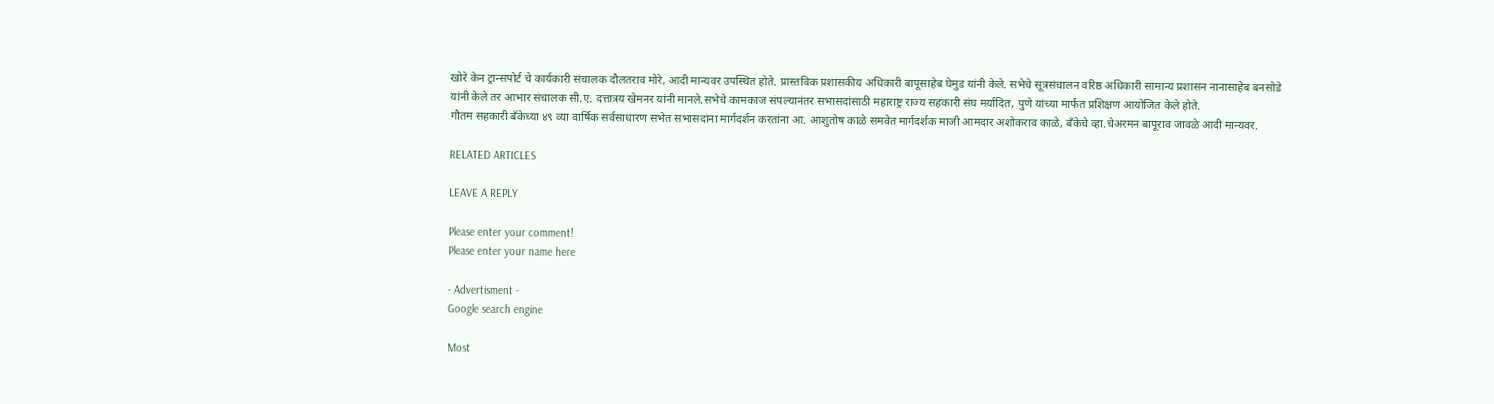खोरे केन ट्रान्सपोर्ट चे कार्यकारी संचालक दौलतराव मोरे, आदी मान्यवर उपस्थित होते. प्रास्तविक प्रशासकीय अधिकारी बापूसाहेब घेमुड यांनी केले. सभेचे सूत्रसंचालन वरिष्ठ अधिकारी सामान्य प्रशासन नानासाहेब बनसोडे यांनी केले तर आभार संचालक सी.ए. दत्तात्रय खेमनर यांनी मानले.सभेचे कामकाज संपल्यानंतर सभासदांसाठी महाराष्ट्र राज्य सहकारी संघ मर्यादित, पुणे यांच्या मार्फत प्रशिक्षण आयोजित केले होते.
गौतम सहकारी बँकेच्या ४९ व्या वार्षिक सर्वसाधारण सभेत सभासदांना मार्गदर्शन करतांना आ. आशुतोष काळे समवेत मार्गदर्शक माजी आमदार अशोकराव काळे, बँकेचे व्हा.चेअरमन बापूराव जावळे आदी मान्यवर.

RELATED ARTICLES

LEAVE A REPLY

Please enter your comment!
Please enter your name here

- Advertisment -
Google search engine

Most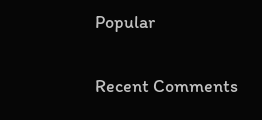Popular

Recent Comments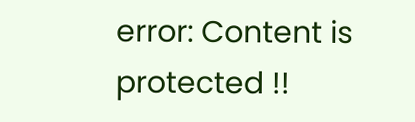error: Content is protected !!